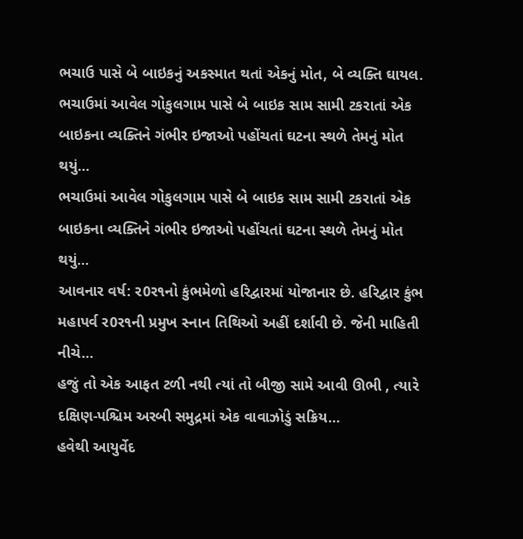ભચાઉ પાસે બે બાઇકનું અકસ્માત થતાં એકનું મોત, બે વ્યક્તિ ઘાયલ.
ભચાઉમાં આવેલ ગોકુલગામ પાસે બે બાઇક સામ સામી ટકરાતાં એક બાઇકના વ્યક્તિને ગંભીર ઇજાઓ પહોંચતાં ઘટના સ્થળે તેમનું મોત થયું...
ભચાઉમાં આવેલ ગોકુલગામ પાસે બે બાઇક સામ સામી ટકરાતાં એક બાઇકના વ્યક્તિને ગંભીર ઇજાઓ પહોંચતાં ઘટના સ્થળે તેમનું મોત થયું...
આવનાર વર્ષ: ર0ર૧નો કુંભમેળો હરિદ્વારમાં યોજાનાર છે. હરિદ્વાર કુંભ મહાપર્વ ર0ર૧ની પ્રમુખ સ્નાન તિથિઓ અહીં દર્શાવી છે. જેની માહિતી નીચે...
હજું તો એક આફત ટળી નથી ત્યાં તો બીજી સામે આવી ઊભી , ત્યારે દક્ષિણ-પશ્ચિમ અરબી સમુદ્રમાં એક વાવાઝોડું સક્રિય...
હવેથી આયુર્વેદ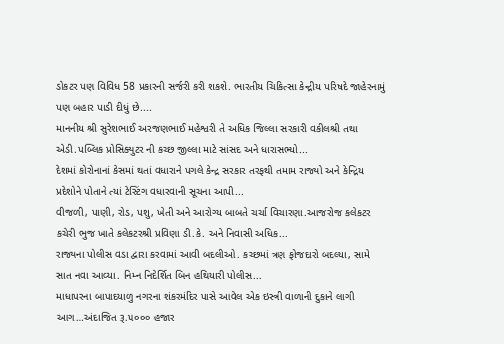ડોકટર પણ વિવિધ 58 પ્રકારની સર્જરી કરી શકશે. ભારતીય ચિકિત્સા કેન્દ્રીય પરિષદે જાહેરનામું પણ બહાર પાડી દીધું છે....
માનનીય શ્રી સુરેશભાઈ અરજણભાઈ મહેશ્વરી તે અધિક જિલ્લા સરકારી વકીલશ્રી તથા એડી.પબ્લિક પ્રોસિક્યુટર ની કચ્છ જીલ્લા માટે સાંસદ અને ધારાસભ્યો...
દેશમાં કોરોનાનાં કેસમાં થતાં વધારાને પગલે કેન્દ્ર સરકાર તરફથી તમામ રાજ્યો અને કેન્દ્રિય પ્રદેશોને પોતાને ત્યાં ટેસ્ટિંગ વધારવાની સૂચના આપી...
વીજળી, પાણી, રોડ, પશુ, ખેતી અને આરોગ્ય બાબતે ચર્ચા વિચારણા.આજરોજ કલેકટર કચેરી ભુજ ખાતે કલેકટરશ્રી પ્રવિણા ડી.કે. અને નિવાસી અધિક...
રાજ્યના પોલીસ વડા દ્વારા કરવામાં આવી બદલીઓ. કચ્છમાં ત્રણ ફોજદારો બદલ્યા, સામે સાત નવા આવ્યા. નિમ્ન નિદેર્શિત બિન હથિયારી પોલીસ...
માધાપરના બાપાદયાળુ નગરના શંકરમંદિર પાસે આવેલ એક ઇસ્ત્રી વાળાની દુકાને લાગી આગ…અંદાજિત રૂ.૫૦૦૦ હજાર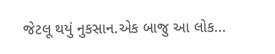જેટલૂ થયું નુકસાન.એક બાજુ આ લોક...